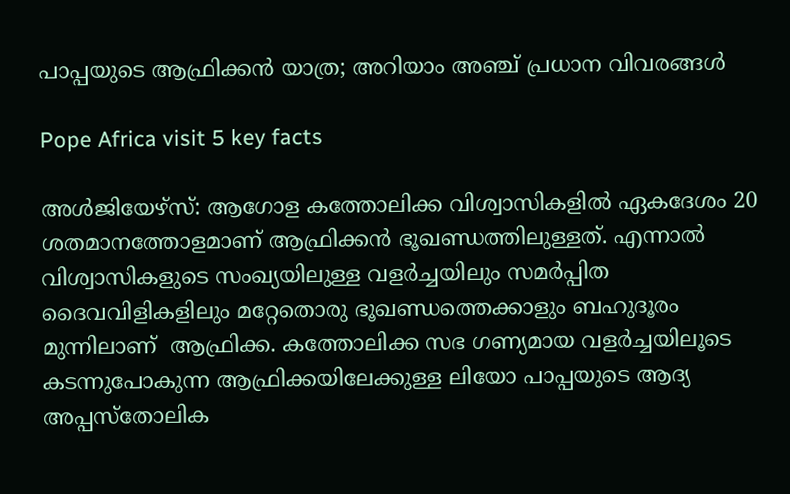പാപ്പയുടെ ആഫ്രിക്കന്‍ യാത്ര; അറിയാം അഞ്ച് പ്രധാന വിവരങ്ങള്‍

Pope Africa visit 5 key facts

അള്‍ജിയേഴ്‌സ്: ആഗോള കത്തോലിക്ക വിശ്വാസികളില്‍ ഏകദേശം 20 ശതമാനത്തോളമാണ് ആഫ്രിക്കന്‍ ഭൂഖണ്ഡത്തിലുള്ളത്. എന്നാല്‍ വിശ്വാസികളുടെ സംഖ്യയിലുള്ള വളര്‍ച്ചയിലും സമര്‍പ്പിത ദൈവവിളികളിലും മറ്റേതൊരു ഭൂഖണ്ഡത്തെക്കാളും ബഹുദൂരം മുന്നിലാണ്  ആഫ്രിക്ക. കത്തോലിക്ക സഭ ഗണ്യമായ വളര്‍ച്ചയിലൂടെ കടന്നുപോകുന്ന ആഫ്രിക്കയിലേക്കുള്ള ലിയോ പാപ്പയുടെ ആദ്യ അപ്പസ്‌തോലിക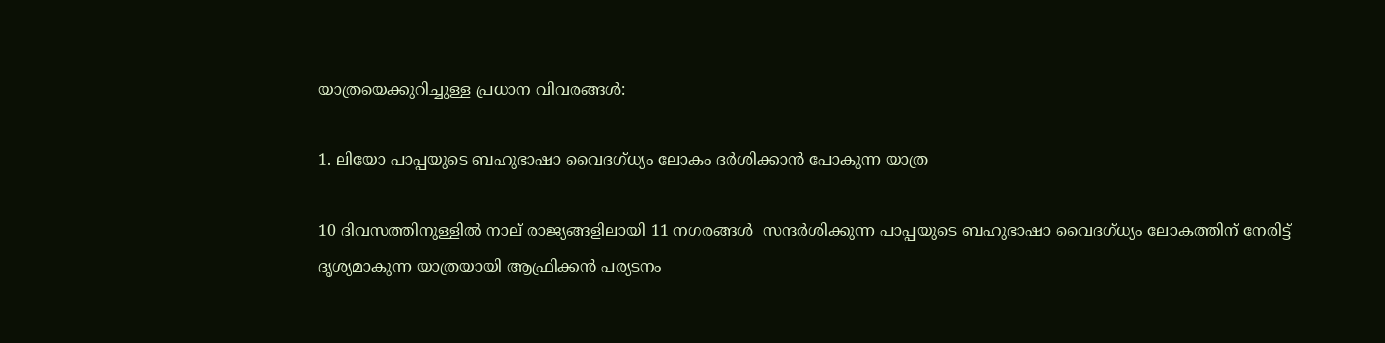യാത്രയെക്കുറിച്ചുള്ള പ്രധാന വിവരങ്ങള്‍:

1. ലിയോ പാപ്പയുടെ ബഹുഭാഷാ വൈദഗ്ധ്യം ലോകം ദര്‍ശിക്കാന്‍ പോകുന്ന യാത്ര

10 ദിവസത്തിനുള്ളില്‍ നാല് രാജ്യങ്ങളിലായി 11 നഗരങ്ങള്‍  സന്ദര്‍ശിക്കുന്ന പാപ്പയുടെ ബഹുഭാഷാ വൈദഗ്ധ്യം ലോകത്തിന് നേരിട്ട് ദൃശ്യമാകുന്ന യാത്രയായി ആഫ്രിക്കന്‍ പര്യടനം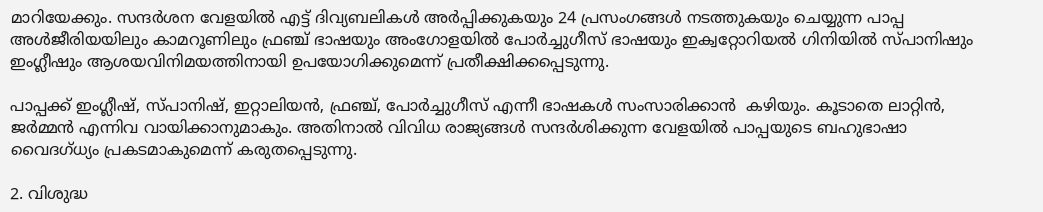മാറിയേക്കും. സന്ദര്‍ശന വേളയില്‍ എട്ട് ദിവ്യബലികള്‍ അര്‍പ്പിക്കുകയും 24 പ്രസംഗങ്ങള്‍ നടത്തുകയും ചെയ്യുന്ന പാപ്പ അള്‍ജീരിയയിലും കാമറൂണിലും ഫ്രഞ്ച് ഭാഷയും അംഗോളയില്‍ പോര്‍ച്ചുഗീസ് ഭാഷയും ഇക്വറ്റോറിയല്‍ ഗിനിയില്‍ സ്പാനിഷും ഇംഗ്ലീഷും ആശയവിനിമയത്തിനായി ഉപയോഗിക്കുമെന്ന് പ്രതീക്ഷിക്കപ്പെടുന്നു.

പാപ്പക്ക് ഇംഗ്ലീഷ്, സ്പാനിഷ്, ഇറ്റാലിയന്‍, ഫ്രഞ്ച്, പോര്‍ച്ചുഗീസ് എന്നീ ഭാഷകള്‍ സംസാരിക്കാന്‍  കഴിയും. കൂടാതെ ലാറ്റിന്‍, ജര്‍മ്മന്‍ എന്നിവ വായിക്കാനുമാകും. അതിനാല്‍ വിവിധ രാജ്യങ്ങള്‍ സന്ദര്‍ശിക്കുന്ന വേളയില്‍ പാപ്പയുടെ ബഹുഭാഷാ വൈദഗ്ധ്യം പ്രകടമാകുമെന്ന് കരുതപ്പെടുന്നു.

2. വിശുദ്ധ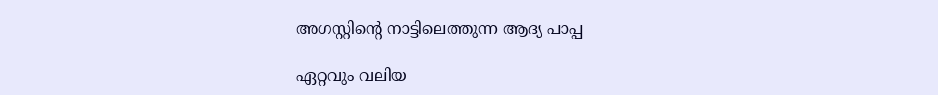അഗസ്റ്റിന്റെ നാട്ടിലെത്തുന്ന ആദ്യ പാപ്പ

ഏറ്റവും വലിയ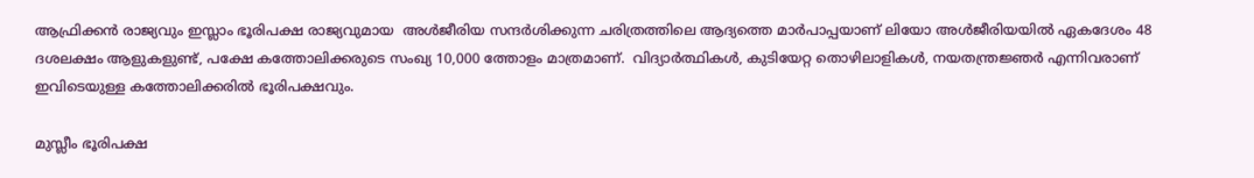ആഫ്രിക്കന്‍ രാജ്യവും ഇസ്ലാം ഭൂരിപക്ഷ രാജ്യവുമായ  അള്‍ജീരിയ സന്ദര്‍ശിക്കുന്ന ചരിത്രത്തിലെ ആദ്യത്തെ മാര്‍പാപ്പയാണ് ലിയോ അള്‍ജീരിയയില്‍ ഏകദേശം 48 ദശലക്ഷം ആളുകളുണ്ട്, പക്ഷേ കത്തോലിക്കരുടെ സംഖ്യ 10,000 ത്തോളം മാത്രമാണ്.  വിദ്യാര്‍ത്ഥികള്‍, കുടിയേറ്റ തൊഴിലാളികള്‍, നയതന്ത്രജ്ഞര്‍ എന്നിവരാണ് ഇവിടെയുള്ള കത്തോലിക്കരില്‍ ഭൂരിപക്ഷവും.

മുസ്ലീം ഭൂരിപക്ഷ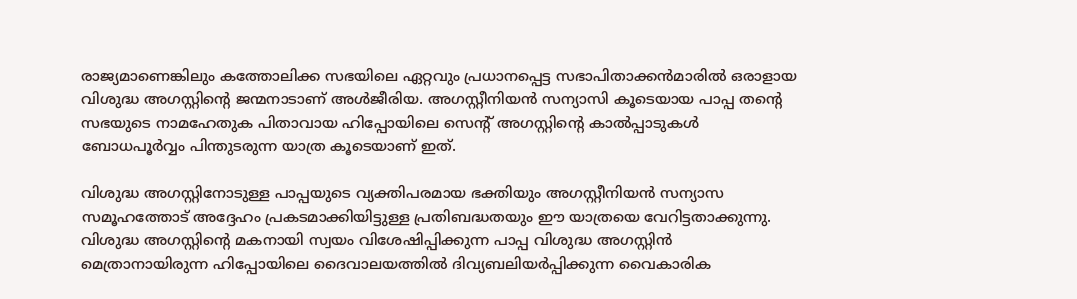രാജ്യമാണെങ്കിലും കത്തോലിക്ക സഭയിലെ ഏറ്റവും പ്രധാനപ്പെട്ട സഭാപിതാക്കന്‍മാരില്‍ ഒരാളായ വിശുദ്ധ അഗസ്റ്റിന്റെ ജന്മനാടാണ് അള്‍ജീരിയ. അഗസ്റ്റീനിയന്‍ സന്യാസി കൂടെയായ പാപ്പ തന്റെ സഭയുടെ നാമഹേതുക പിതാവായ ഹിപ്പോയിലെ സെന്റ് അഗസ്റ്റിന്റെ കാല്‍പ്പാടുകള്‍ ബോധപൂര്‍വ്വം പിന്തുടരുന്ന യാത്ര കൂടെയാണ് ഇത്.

വിശുദ്ധ അഗസ്റ്റിനോടുള്ള പാപ്പയുടെ വ്യക്തിപരമായ ഭക്തിയും അഗസ്റ്റീനിയന്‍ സന്യാസ സമൂഹത്തോട് അദ്ദേഹം പ്രകടമാക്കിയിട്ടുള്ള പ്രതിബദ്ധതയും ഈ യാത്രയെ വേറിട്ടതാക്കുന്നു. വിശുദ്ധ അഗസ്റ്റിന്റെ മകനായി സ്വയം വിശേഷിപ്പിക്കുന്ന പാപ്പ വിശുദ്ധ അഗസ്റ്റിന്‍ മെത്രാനായിരുന്ന ഹിപ്പോയിലെ ദൈവാലയത്തില്‍ ദിവ്യബലിയര്‍പ്പിക്കുന്ന വൈകാരിക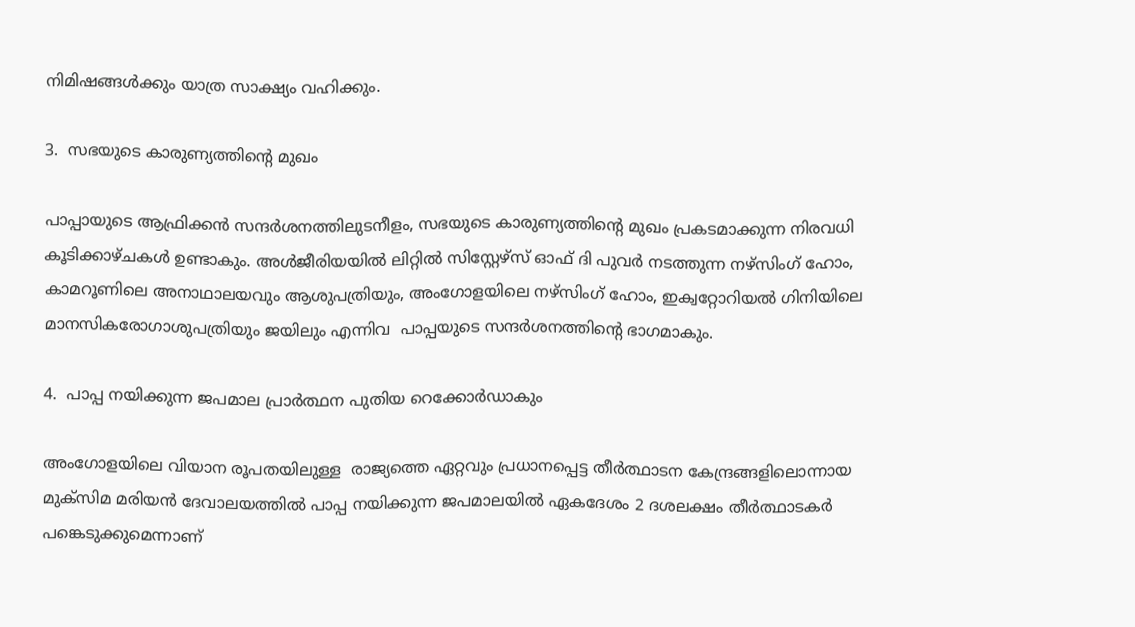നിമിഷങ്ങള്‍ക്കും യാത്ര സാക്ഷ്യം വഹിക്കും.

3.  സഭയുടെ കാരുണ്യത്തിന്റെ മുഖം

പാപ്പായുടെ ആഫ്രിക്കന്‍ സന്ദര്‍ശനത്തിലുടനീളം, സഭയുടെ കാരുണ്യത്തിന്റെ മുഖം പ്രകടമാക്കുന്ന നിരവധി കൂടിക്കാഴ്ചകള്‍ ഉണ്ടാകും. അള്‍ജീരിയയില്‍ ലിറ്റില്‍ സിസ്റ്റേഴ്സ് ഓഫ് ദി പുവര്‍ നടത്തുന്ന നഴ്‌സിംഗ് ഹോം, കാമറൂണിലെ അനാഥാലയവും ആശുപത്രിയും, അംഗോളയിലെ നഴ്‌സിംഗ് ഹോം, ഇക്വറ്റോറിയല്‍ ഗിനിയിലെ മാനസികരോഗാശുപത്രിയും ജയിലും എന്നിവ  പാപ്പയുടെ സന്ദര്‍ശനത്തിന്റെ ഭാഗമാകും.

4.  പാപ്പ നയിക്കുന്ന ജപമാല പ്രാര്‍ത്ഥന പുതിയ റെക്കോര്‍ഡാകും

അംഗോളയിലെ വിയാന രൂപതയിലുള്ള  രാജ്യത്തെ ഏറ്റവും പ്രധാനപ്പെട്ട തീര്‍ത്ഥാടന കേന്ദ്രങ്ങളിലൊന്നായ മുക്‌സിമ മരിയന്‍ ദേവാലയത്തില്‍ പാപ്പ നയിക്കുന്ന ജപമാലയില്‍ ഏകദേശം 2 ദശലക്ഷം തീര്‍ത്ഥാടകര്‍ പങ്കെടുക്കുമെന്നാണ്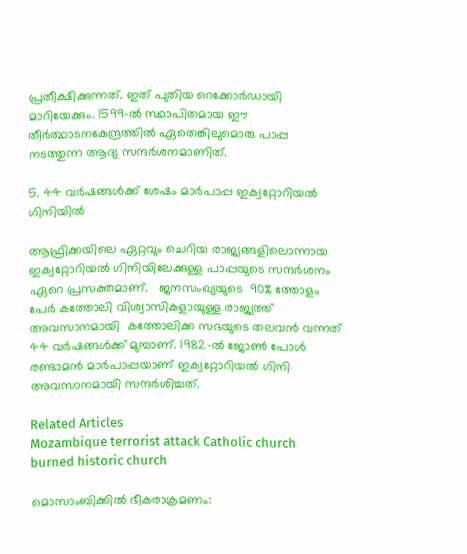പ്രതീക്ഷിക്കുന്നത്. ഇത് പുതിയ റെക്കോര്‍ഡായി മാറിയേക്കും. 1599-ല്‍ സ്ഥാപിതമായ ഈ തീര്‍ത്ഥാടനകേന്ദ്രത്തില്‍ ഏതെങ്കിലുമൊരു പാപ്പ നടത്തുന്ന ആദ്യ സന്ദര്‍ശനമാണിത്.

5. 44 വര്‍ഷങ്ങള്‍ക്ക് ശേഷം മാര്‍പാപ്പ ഇക്വറ്റോറിയല്‍ ഗിനിയില്‍

ആഫ്രിക്കയിലെ ഏറ്റവും ചെറിയ രാജ്യങ്ങളിലൊന്നായ ഇക്വറ്റോറിയല്‍ ഗിനിയിലേക്കുള്ള പാപ്പയുടെ സന്ദര്‍ശനം ഏറെ പ്രസക്തമാണ്.   ജനസംഖ്യയുടെ  90% ത്തോളം പേര്‍ കത്തോലി വിശ്വാസികളായുള്ള രാജ്യത്ത് അവസാനമായി  കത്തോലിക്ക സഭയുടെ തലവന്‍ വന്നത് 44 വര്‍ഷങ്ങള്‍ക്ക് മുമ്പാണ്. 1982-ല്‍ ജോണ്‍ പോള്‍ രണ്ടാമന്‍ മാര്‍പാപ്പയാണ് ഇക്വറ്റോറിയല്‍ ഗിനി അവസാനമായി സന്ദര്‍ശിച്ചത്.

Related Articles
Mozambique terrorist attack Catholic church burned historic church

മൊസാംബിക്കില്‍ ഭീകരാക്രമണം: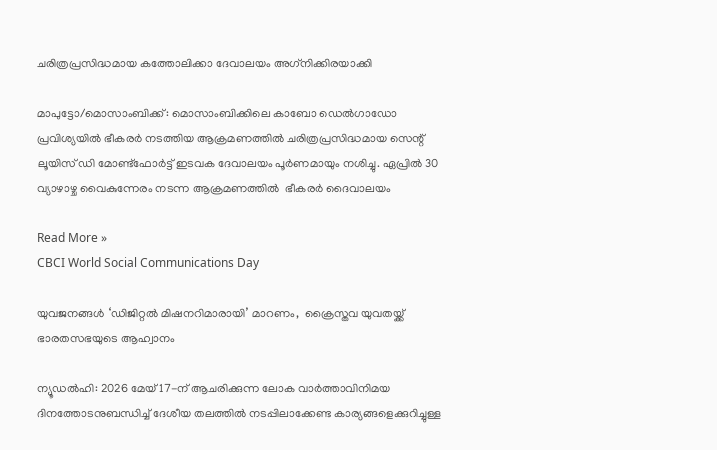ചരിത്രപ്രസിദ്ധമായ കത്തോലിക്കാ ദേവാലയം അഗ്‌നിക്കിരയാക്കി

മാപുട്ടോ/മൊസാംബിക്ക്: മൊസാംബിക്കിലെ കാബോ ഡെല്‍ഗാഡോ പ്രവിശ്യയില്‍ ഭീകരര്‍ നടത്തിയ ആക്രമണത്തില്‍ ചരിത്രപ്രസിദ്ധമായ സെന്റ് ലൂയിസ് ഡി മോണ്ട്‌ഫോര്‍ട്ട് ഇടവക ദേവാലയം പൂര്‍ണമായും നശിച്ചു. ഏപ്രില്‍ 30 വ്യാഴാഴ്ച വൈകുന്നേരം നടന്ന ആക്രമണത്തില്‍  ഭീകരര്‍ ദൈവാലയം

Read More »
CBCI World Social Communications Day

യുവജനങ്ങൾ ‘ഡിജിറ്റല്‍ മിഷനറിമാരായി’ മാറണം,  ക്രൈസ്തവ യുവതയ്ക്ക് ഭാരതസഭയുടെ ആഹ്വാനം

ന്യൂഡല്‍ഹി: 2026 മേയ് 17-ന് ആചരിക്കുന്ന ലോക വാര്‍ത്താവിനിമയ ദിനത്തോടനുബന്ധിച്ച് ദേശീയ തലത്തില്‍ നടപ്പിലാക്കേണ്ട കാര്യങ്ങളെക്കുറിച്ചുള്ള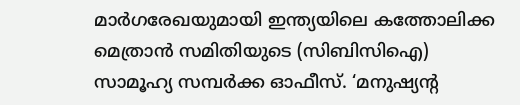മാര്‍ഗരേഖയുമായി ഇന്ത്യയിലെ കത്തോലിക്ക മെത്രാന്‍ സമിതിയുടെ (സിബിസിഐ) സാമൂഹ്യ സമ്പര്‍ക്ക ഓഫീസ്. ‘മനുഷ്യന്റ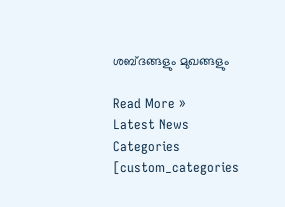ശബ്ദങ്ങളും മുഖങ്ങളും

Read More »
Latest News
Categories
[custom_categories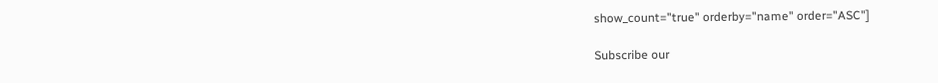show_count="true" orderby="name" order="ASC"]

Subscribe our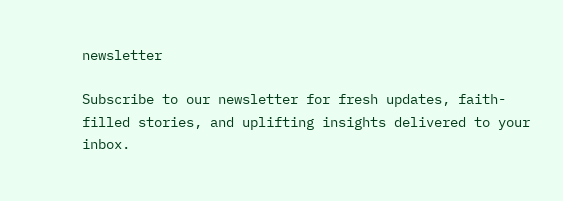newsletter

Subscribe to our newsletter for fresh updates, faith-filled stories, and uplifting insights delivered to your inbox.